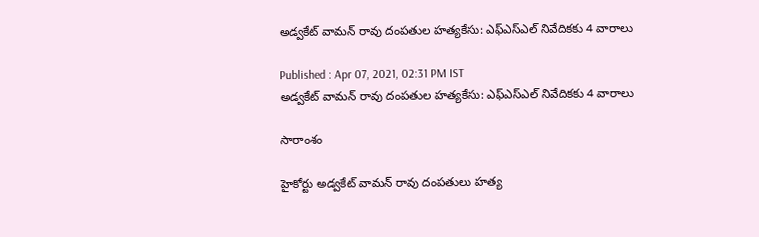అడ్వకేట్ వామన్ రావు దంపతుల హత్యకేసు: ఎఫ్ఎస్ఎల్ నివేదికకు 4 వారాలు

Published : Apr 07, 2021, 02:31 PM IST
అడ్వకేట్ వామన్ రావు దంపతుల హత్యకేసు: ఎఫ్ఎస్ఎల్ నివేదికకు 4 వారాలు

సారాంశం

హైకోర్టు అడ్వకేట్ వామన్ రావు దంపతులు హత్య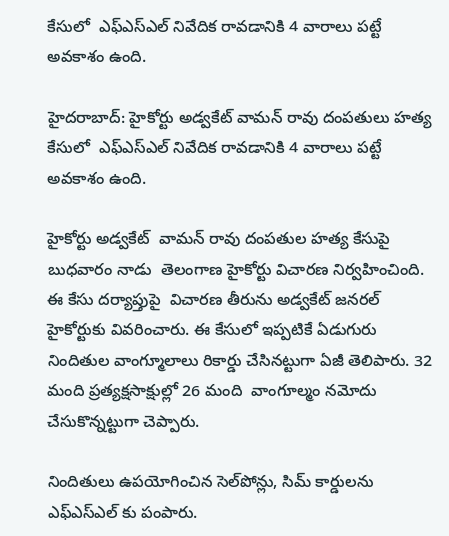కేసులో  ఎఫ్ఎస్ఎల్ నివేదిక రావడానికి 4 వారాలు పట్టే అవకాశం ఉంది.

హైదరాబాద్: హైకోర్టు అడ్వకేట్ వామన్ రావు దంపతులు హత్య కేసులో  ఎఫ్ఎస్ఎల్ నివేదిక రావడానికి 4 వారాలు పట్టే అవకాశం ఉంది.

హైకోర్టు అడ్వకేట్  వామన్ రావు దంపతుల హత్య కేసుపై బుధవారం నాడు  తెలంగాణ హైకోర్టు విచారణ నిర్వహించింది. ఈ కేసు దర్యాప్తుపై  విచారణ తీరును అడ్వకేట్ జనరల్  హైకోర్టుకు వివరించారు. ఈ కేసులో ఇప్పటికే ఏడుగురు నిందితుల వాంగ్మూలాలు రికార్డు చేసినట్టుగా ఏజీ తెలిపారు. 32 మంది ప్రత్యక్షసాక్షుల్లో 26 మంది  వాంగూల్మం నమోదు చేసుకొన్నట్టుగా చెప్పారు.

నిందితులు ఉపయోగించిన సెల్‌పోన్లు, సిమ్ కార్డులను ఎఫ్ఎస్ఎల్ కు పంపారు.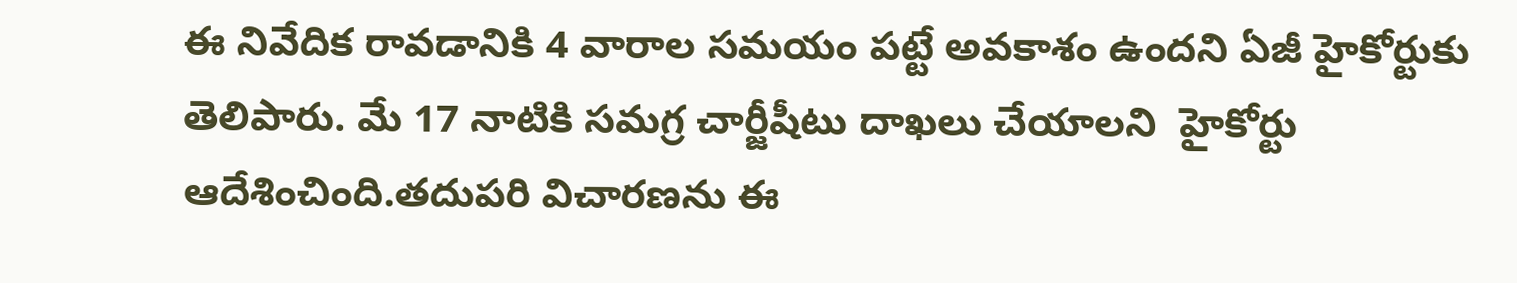ఈ నివేదిక రావడానికి 4 వారాల సమయం పట్టే అవకాశం ఉందని ఏజీ హైకోర్టుకు తెలిపారు. మే 17 నాటికి సమగ్ర చార్జీషీటు దాఖలు చేయాలని  హైకోర్టు ఆదేశించింది.తదుపరి విచారణను ఈ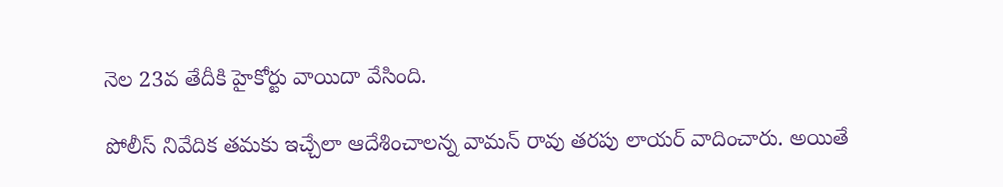నెల 23వ తేదీకి హైకోర్టు వాయిదా వేసింది.

పోలీస్ నివేదిక తమకు ఇచ్చేలా ఆదేశించాలన్న వామన్ రావు తరపు లాయర్ వాదించారు. అయితే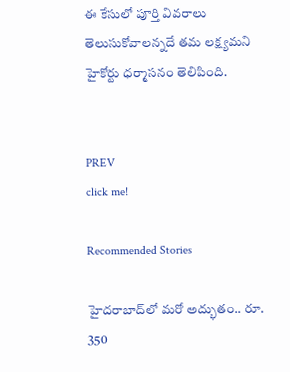ఈ కేసులో పూర్తి వివరాలు తెలుసుకోవాలన్నదే తమ లక్ష్యమని హైకోర్టు ధర్మాసనం తెలిపింది.


PREV
click me!

Recommended Stories

హైద‌రాబాద్‌లో మరో అద్భుతం.. రూ. 350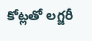కోట్ల‌తో ల‌గ్జ‌రీ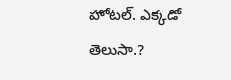హోట‌ల్‌. ఎక్క‌డో తెలుసా.?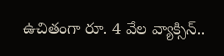ఉచితంగా రూ. 4 వేల వ్యాక్సిన్‌..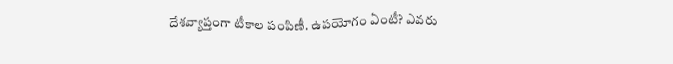దేశ‌వ్యాప్తంగా టీకాల పంపిణీ. ఉప‌యోగం ఏంటీ? ఎవ‌రు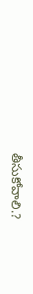తీసుకోవాలి.?